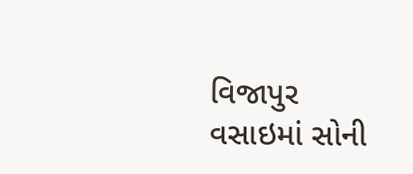વિજાપુર વસાઇમાં સોની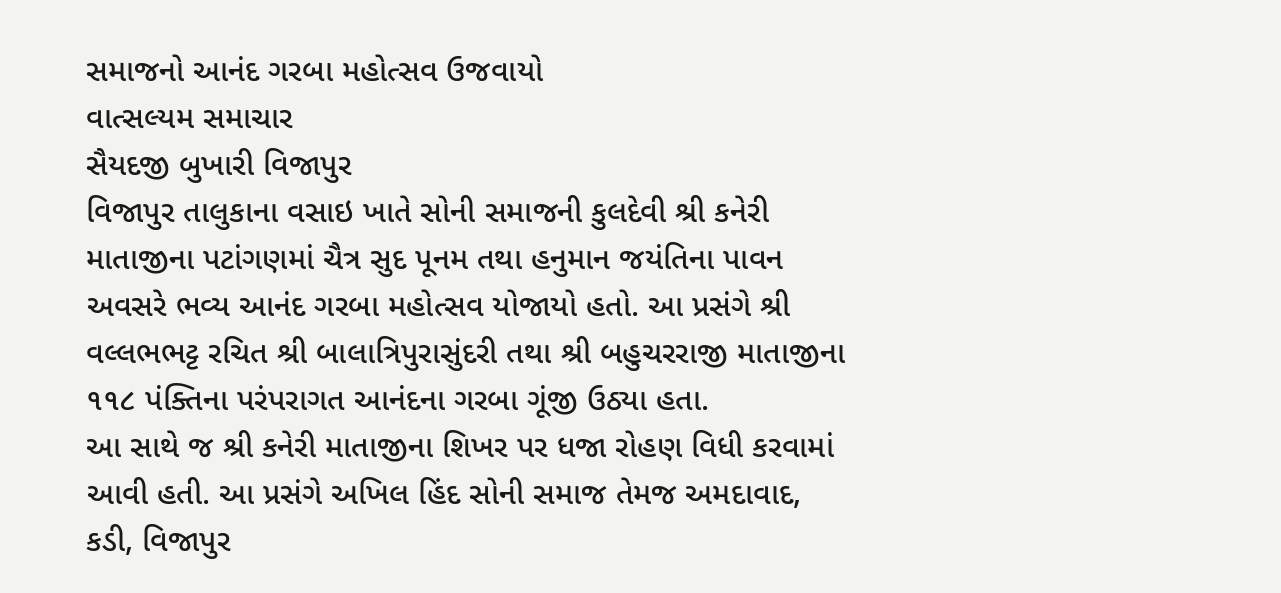સમાજનો આનંદ ગરબા મહોત્સવ ઉજવાયો
વાત્સલ્યમ સમાચાર
સૈયદજી બુખારી વિજાપુર
વિજાપુર તાલુકાના વસાઇ ખાતે સોની સમાજની કુલદેવી શ્રી કનેરી માતાજીના પટાંગણમાં ચૈત્ર સુદ પૂનમ તથા હનુમાન જયંતિના પાવન અવસરે ભવ્ય આનંદ ગરબા મહોત્સવ યોજાયો હતો. આ પ્રસંગે શ્રી વલ્લભભટ્ટ રચિત શ્રી બાલાત્રિપુરાસુંદરી તથા શ્રી બહુચરરાજી માતાજીના ૧૧૮ પંક્તિના પરંપરાગત આનંદના ગરબા ગૂંજી ઉઠ્યા હતા.
આ સાથે જ શ્રી કનેરી માતાજીના શિખર પર ધજા રોહણ વિધી કરવામાં આવી હતી. આ પ્રસંગે અખિલ હિંદ સોની સમાજ તેમજ અમદાવાદ, કડી, વિજાપુર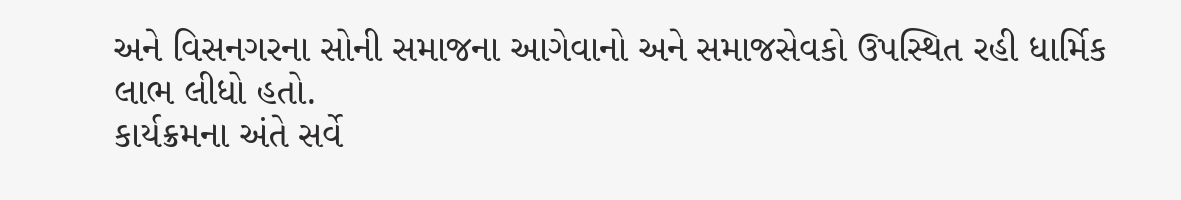અને વિસનગરના સોની સમાજના આગેવાનો અને સમાજસેવકો ઉપસ્થિત રહી ધાર્મિક લાભ લીધો હતો.
કાર્યક્રમના અંતે સર્વે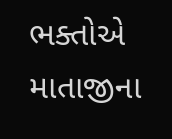ભક્તોએ માતાજીના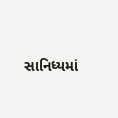સાનિધ્યમાં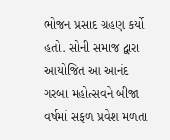ભોજન પ્રસાદ ગ્રહણ કર્યો હતો. સોની સમાજ દ્વારા આયોજિત આ આનંદ ગરબા મહોત્સવને બીજા વર્ષમાં સફળ પ્રવેશ મળતા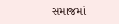સમાજમાં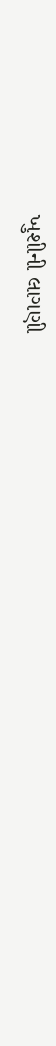ખુશીની લાગણી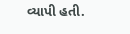વ્યાપી હતી.